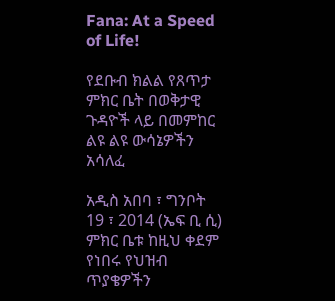Fana: At a Speed of Life!

የደቡብ ክልል የጸጥታ ምክር ቤት በወቅታዊ ጉዳዮች ላይ በመምከር ልዩ ልዩ ውሳኔዎችን አሳለፈ

አዲስ አበባ ፣ ግንቦት 19 ፣ 2014 (ኤፍ ቢ ሲ) ምክር ቤቱ ከዚህ ቀደም የነበሩ የህዝብ ጥያቄዎችን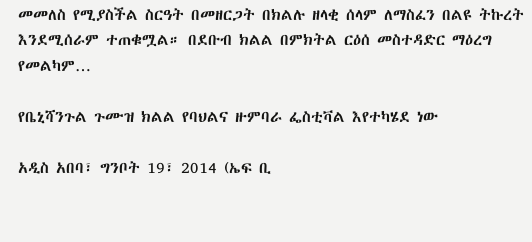መመለስ የሚያስችል ስርዓት በመዘርጋት በክልሉ ዘላቂ ሰላም ለማስፈን በልዩ ትኩረት እንደሚሰራም ተጠቁሟል። በደቡብ ክልል በምክትል ርዕሰ መስተዳድር ማዕረግ የመልካም…

የቤኒሻንጉል ጉሙዝ ክልል የባህልና ዙምባራ ፌስቲቫል እየተካሄደ ነው

አዲስ አበባ፣ ግንቦት 19፣ 2014 (ኤፍ ቢ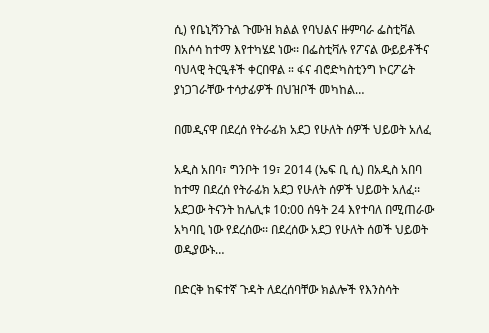ሲ) የቤኒሻንጉል ጉሙዝ ክልል የባህልና ዙምባራ ፌስቲቫል በአሶሳ ከተማ እየተካሄደ ነው፡፡ በፌስቲቫሉ የፖናል ውይይቶችና ባህላዊ ትርዒቶች ቀርበዋል ። ፋና ብሮድካስቲንግ ኮርፖሬት ያነጋገራቸው ተሳታፊዎች በህዝቦች መካከል…

በመዲናዋ በደረሰ የትራፊክ አደጋ የሁለት ሰዎች ህይወት አለፈ

አዲስ አበባ፣ ግንቦት 19፣ 2014 (ኤፍ ቢ ሲ) በአዲስ አበባ ከተማ በደረሰ የትራፊክ አደጋ የሁለት ሰዎች ህይወት አለፈ፡፡ አደጋው ትናንት ከሌሊቱ 10:00 ሰዓት 24 እየተባለ በሚጠራው አካባቢ ነው የደረሰው፡፡ በደረሰው አደጋ የሁለት ሰወች ህይወት ወዲያውኑ…

በድርቅ ከፍተኛ ጉዳት ለደረሰባቸው ክልሎች የእንስሳት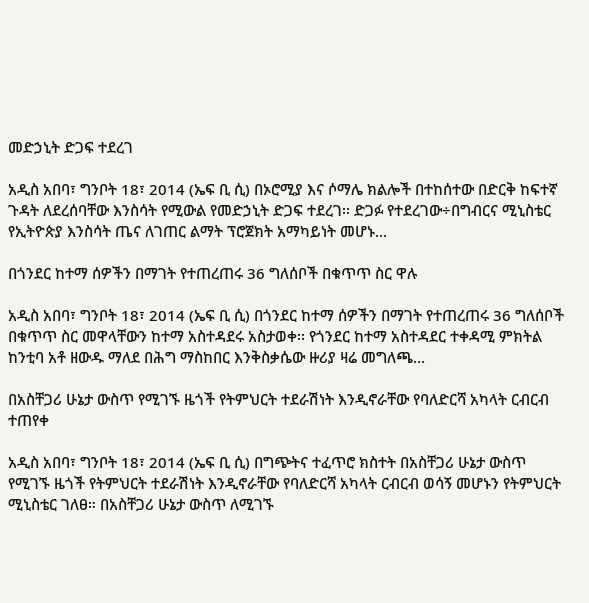መድኃኒት ድጋፍ ተደረገ

አዲስ አበባ፣ ግንቦት 18፣ 2014 (ኤፍ ቢ ሲ) በኦሮሚያ እና ሶማሌ ክልሎች በተከሰተው በድርቅ ከፍተኛ ጉዳት ለደረሰባቸው እንስሳት የሚውል የመድኃኒት ድጋፍ ተደረገ፡፡ ድጋፉ የተደረገው÷በግብርና ሚኒስቴር የኢትዮጵያ እንስሳት ጤና ለገጠር ልማት ፕሮጀክት አማካይነት መሆኑ…

በጎንደር ከተማ ሰዎችን በማገት የተጠረጠሩ 36 ግለሰቦች በቁጥጥ ስር ዋሉ

አዲስ አበባ፣ ግንቦት 18፣ 2014 (ኤፍ ቢ ሲ) በጎንደር ከተማ ሰዎችን በማገት የተጠረጠሩ 36 ግለሰቦች በቁጥጥ ስር መዋላቸውን ከተማ አስተዳደሩ አስታወቀ፡፡ የጎንደር ከተማ አስተዳደር ተቀዳሚ ምክትል ከንቲባ አቶ ዘውዱ ማለደ በሕግ ማስከበር እንቅስቃሴው ዙሪያ ዛሬ መግለጫ…

በአስቸጋሪ ሁኔታ ውስጥ የሚገኙ ዜጎች የትምህርት ተደራሽነት እንዲኖራቸው የባለድርሻ አካላት ርብርብ ተጠየቀ

አዲስ አበባ፣ ግንቦት 18፣ 2014 (ኤፍ ቢ ሲ) በግጭትና ተፈጥሮ ክስተት በአስቸጋሪ ሁኔታ ውስጥ የሚገኙ ዜጎች የትምህርት ተደራሽነት እንዲኖራቸው የባለድርሻ አካላት ርብርብ ወሳኝ መሆኑን የትምህርት ሚኒስቴር ገለፀ። በአስቸጋሪ ሁኔታ ውስጥ ለሚገኙ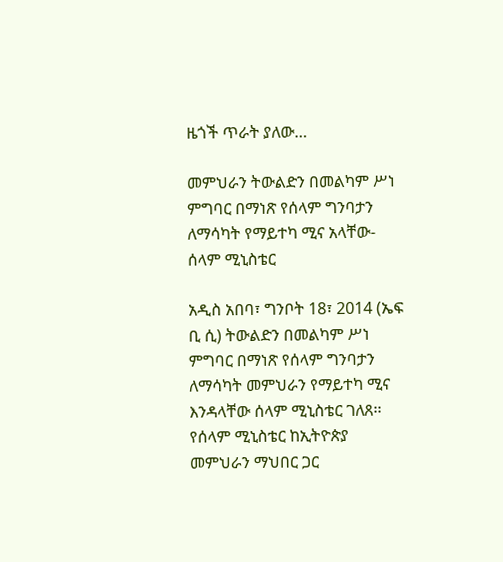ዜጎች ጥራት ያለው…

መምህራን ትውልድን በመልካም ሥነ ምግባር በማነጽ የሰላም ግንባታን ለማሳካት የማይተካ ሚና አላቸው- ሰላም ሚኒስቴር

አዲስ አበባ፣ ግንቦት 18፣ 2014 (ኤፍ ቢ ሲ) ትውልድን በመልካም ሥነ ምግባር በማነጽ የሰላም ግንባታን ለማሳካት መምህራን የማይተካ ሚና እንዳላቸው ሰላም ሚኒስቴር ገለጸ፡፡ የሰላም ሚኒስቴር ከኢትዮጵያ መምህራን ማህበር ጋር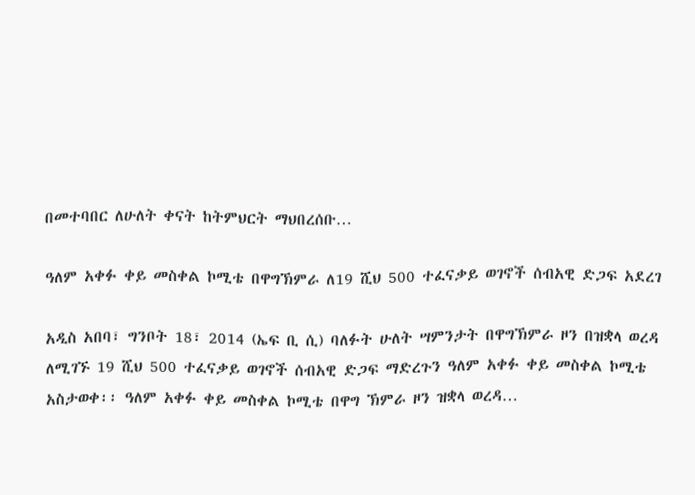በመተባበር ለሁለት ቀናት ከትምህርት ማህበረሰቡ…

ዓለም አቀፉ ቀይ መስቀል ኮሚቴ በዋግኽምራ ለ19 ሺህ 500 ተፈናቃይ ወገኖች ሰብአዊ ድጋፍ አደረገ

አዲስ አበባ፣ ግንቦት 18፣ 2014 (ኤፍ ቢ ሲ) ባለፉት ሁለት ሣምንታት በዋግኽምራ ዞን በዝቋላ ወረዳ ለሚገኙ 19 ሺህ 500 ተፈናቃይ ወገኖች ሰብአዊ ድጋፍ ማድረጉን ዓለም አቀፉ ቀይ መስቀል ኮሚቴ አስታወቀ፡፡ ዓለም አቀፉ ቀይ መስቀል ኮሚቴ በዋግ ኽምራ ዞን ዝቋላ ወረዳ…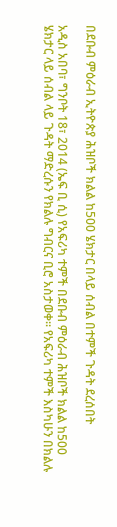በደቡብ ምዕራብ ኢትዮጵያ ሕዝቦች ክልል ከ500 ሄክታር በላይ ሰብል በተምች ጉዳት ደረሰበት

አዲስ አበባ፣ ግንቦት 18፣ 2014 (ኤፍ ቢ ሲ) የአፍሪካ ተምች በደቡብ ምዕራብ ሕዝቦች ክልል ከ500 ሄክታር ላይ ሰብል ላይ ጉዳት ማድረሱን የክልሉ ግብርና ቢሮ አስታወቀ፡፡ የአፍሪካ ተምች እስካሁን በክልሉ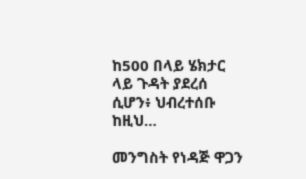ከ500 በላይ ሄክታር ላይ ጉዳት ያደረሰ ሲሆን፥ ህብረተሰቡ ከዚህ…

መንግስት የነዳጅ ዋጋን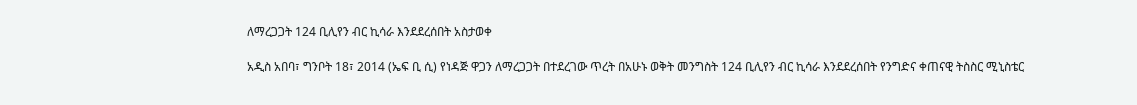ለማረጋጋት 124 ቢሊየን ብር ኪሳራ እንደደረሰበት አስታወቀ

አዲስ አበባ፣ ግንቦት 18፣ 2014 (ኤፍ ቢ ሲ) የነዳጅ ዋጋን ለማረጋጋት በተደረገው ጥረት በአሁኑ ወቅት መንግስት 124 ቢሊየን ብር ኪሳራ እንደደረሰበት የንግድና ቀጠናዊ ትስስር ሚኒስቴር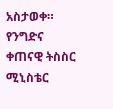አስታወቀ። የንግድና ቀጠናዊ ትስስር ሚኒስቴር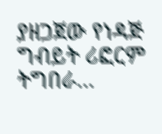ያዘጋጀው የነዳጅ ግብይት ሪፎርም ትግበራ…